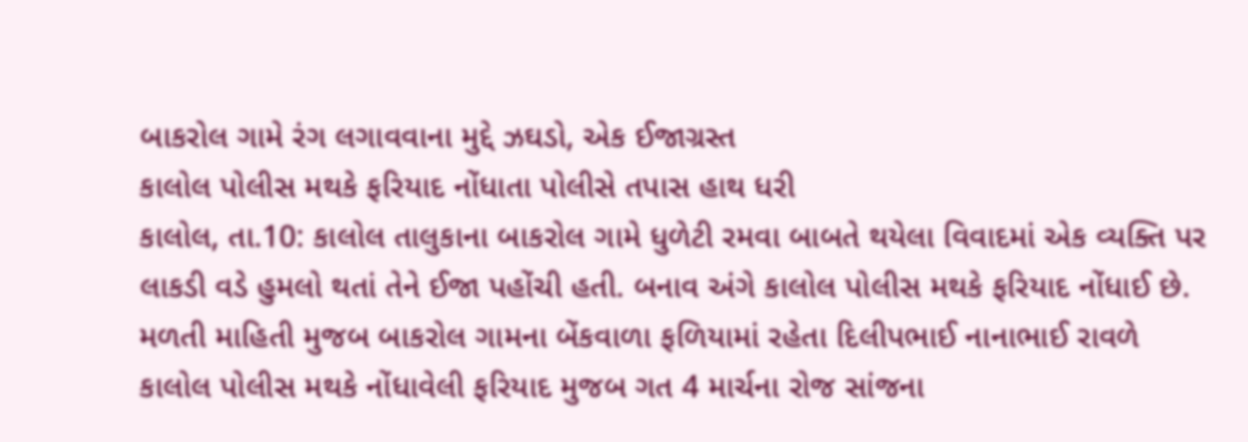બાકરોલ ગામે રંગ લગાવવાના મુદ્દે ઝઘડો, એક ઈજાગ્રસ્ત
કાલોલ પોલીસ મથકે ફરિયાદ નોંધાતા પોલીસે તપાસ હાથ ધરી
કાલોલ, તા.10: કાલોલ તાલુકાના બાકરોલ ગામે ધુળેટી રમવા બાબતે થયેલા વિવાદમાં એક વ્યક્તિ પર લાકડી વડે હુમલો થતાં તેને ઈજા પહોંચી હતી. બનાવ અંગે કાલોલ પોલીસ મથકે ફરિયાદ નોંધાઈ છે.
મળતી માહિતી મુજબ બાકરોલ ગામના બેંકવાળા ફળિયામાં રહેતા દિલીપભાઈ નાનાભાઈ રાવળે કાલોલ પોલીસ મથકે નોંધાવેલી ફરિયાદ મુજબ ગત 4 માર્ચના રોજ સાંજના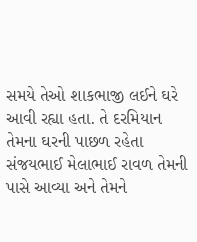સમયે તેઓ શાકભાજી લઈને ઘરે આવી રહ્યા હતા. તે દરમિયાન તેમના ઘરની પાછળ રહેતા સંજયભાઈ મેલાભાઈ રાવળ તેમની પાસે આવ્યા અને તેમને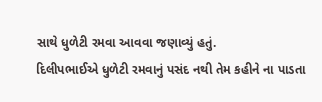સાથે ધુળેટી રમવા આવવા જણાવ્યું હતું.
દિલીપભાઈએ ધુળેટી રમવાનું પસંદ નથી તેમ કહીને ના પાડતા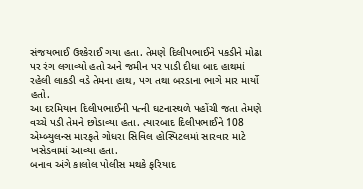સંજયભાઈ ઉશ્કેરાઈ ગયા હતા. તેમણે દિલીપભાઈને પકડીને મોઢા પર રંગ લગાવ્યો હતો અને જમીન પર પાડી દીધા બાદ હાથમાં રહેલી લાકડી વડે તેમના હાથ, પગ તથા બરડાના ભાગે માર માર્યો હતો.
આ દરમિયાન દિલીપભાઈની પત્ની ઘટનાસ્થળે પહોંચી જતા તેમણે વચ્ચે પડી તેમને છોડાવ્યા હતા. ત્યારબાદ દિલીપભાઈને 108 એમ્બ્યુલન્સ મારફતે ગોધરા સિવિલ હોસ્પિટલમાં સારવાર માટે ખસેડવામાં આવ્યા હતા.
બનાવ અંગે કાલોલ પોલીસ મથકે ફરિયાદ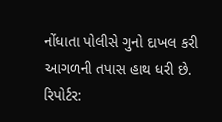નોંધાતા પોલીસે ગુનો દાખલ કરી આગળની તપાસ હાથ ધરી છે.
રિપોર્ટર: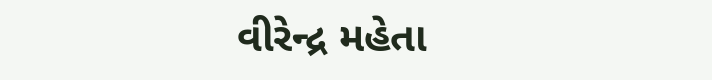વીરેન્દ્ર મહેતા